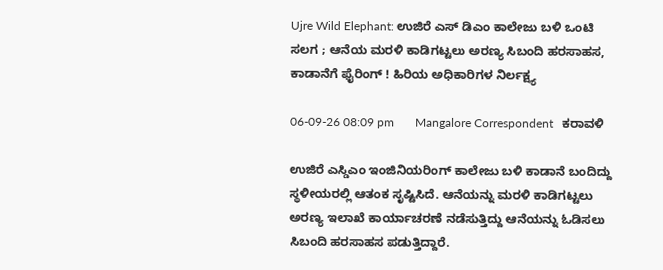Ujre Wild Elephant: ಉಜಿರೆ ಎಸ್ ಡಿಎಂ ಕಾಲೇಜು ಬಳಿ ಒಂಟಿ ಸಲಗ ; ಆನೆಯ ಮರಳಿ ಕಾಡಿಗಟ್ಟಲು ಅರಣ್ಯ ಸಿಬಂದಿ ಹರಸಾಹಸ, ಕಾಡಾನೆಗೆ ಫೈರಿಂಗ್ ! ಹಿರಿಯ ಅಧಿಕಾರಿಗಳ ನಿರ್ಲಕ್ಷ್ಯ

06-09-26 08:09 pm       Mangalore Correspondent   ಕರಾವಳಿ

ಉಜಿರೆ ಎಸ್ಡಿಎಂ ಇಂಜಿನಿಯರಿಂಗ್ ಕಾಲೇಜು ಬಳಿ ಕಾಡಾನೆ ಬಂದಿದ್ದು ಸ್ಥಳೀಯರಲ್ಲಿ ಆತಂಕ ಸೃಷ್ಟಿಸಿದೆ. ಆನೆಯನ್ನು ಮರಳಿ ಕಾಡಿಗಟ್ಟಲು ಅರಣ್ಯ ಇಲಾಖೆ ಕಾರ್ಯಾಚರಣೆ ನಡೆಸುತ್ತಿದ್ದು ಆನೆಯನ್ನು ಓಡಿಸಲು ಸಿಬಂದಿ ಹರಸಾಹಸ ಪಡುತ್ತಿದ್ದಾರೆ.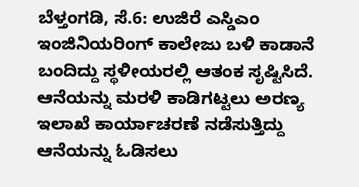ಬೆಳ್ತಂಗಡಿ, ಸೆ.6: ಉಜಿರೆ ಎಸ್ಡಿಎಂ ಇಂಜಿನಿಯರಿಂಗ್ ಕಾಲೇಜು ಬಳಿ ಕಾಡಾನೆ ಬಂದಿದ್ದು ಸ್ಥಳೀಯರಲ್ಲಿ ಆತಂಕ ಸೃಷ್ಟಿಸಿದೆ. ಆನೆಯನ್ನು ಮರಳಿ ಕಾಡಿಗಟ್ಟಲು ಅರಣ್ಯ ಇಲಾಖೆ ಕಾರ್ಯಾಚರಣೆ ನಡೆಸುತ್ತಿದ್ದು ಆನೆಯನ್ನು ಓಡಿಸಲು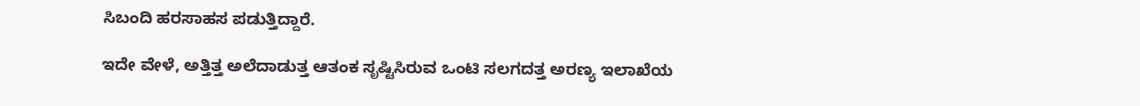ಸಿಬಂದಿ ಹರಸಾಹಸ ಪಡುತ್ತಿದ್ದಾರೆ.

ಇದೇ ವೇಳೆ, ಅತ್ತಿತ್ತ ಅಲೆದಾಡುತ್ತ ಆತಂಕ ಸೃಷ್ಟಿಸಿರುವ ಒಂಟಿ ಸಲಗದತ್ತ ಅರಣ್ಯ ಇಲಾಖೆಯ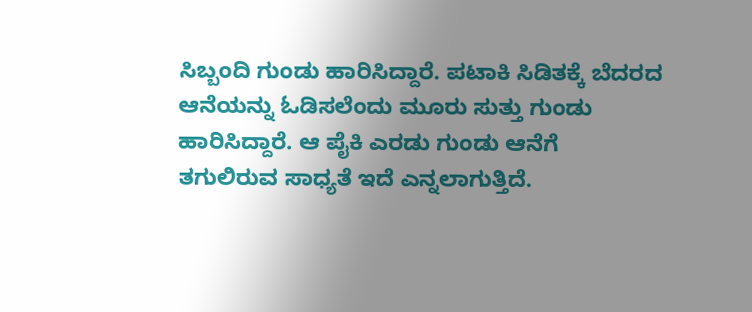ಸಿಬ್ಬಂದಿ ಗುಂಡು ಹಾರಿಸಿದ್ದಾರೆ. ಪಟಾಕಿ ಸಿಡಿತಕ್ಕೆ ಬೆದರದ ಆನೆಯನ್ನು ಓಡಿಸಲೆಂದು ಮೂರು ಸುತ್ತು ಗುಂಡು ಹಾರಿಸಿದ್ದಾರೆ. ಆ ಪೈಕಿ ಎರಡು ಗುಂಡು ಆನೆಗೆ ತಗುಲಿರುವ ಸಾಧ್ಯತೆ‌ ಇದೆ ಎನ್ನಲಾಗುತ್ತಿದೆ.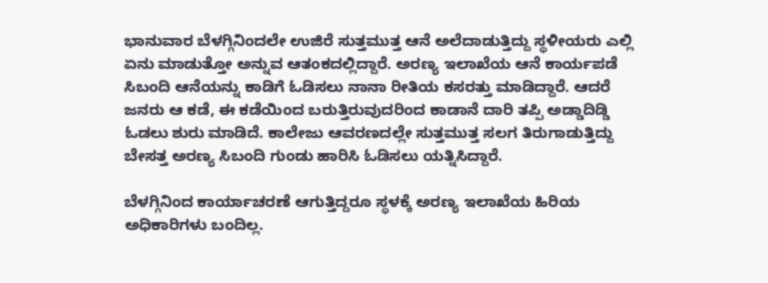ಭಾನುವಾರ ಬೆಳಗ್ಗಿನಿಂದಲೇ ಉಜಿರೆ ಸುತ್ತಮುತ್ತ ಆನೆ ಅಲೆದಾಡುತ್ತಿದ್ದು ಸ್ಥಳೀಯರು ಎಲ್ಲಿ ಏನು ಮಾಡುತ್ತೋ ಅನ್ನುವ ಆತಂಕದಲ್ಲಿದ್ದಾರೆ. ಅರಣ್ಯ ಇಲಾಖೆಯ ಆನೆ ಕಾರ್ಯಪಡೆ ಸಿಬಂದಿ ಆನೆಯನ್ನು ಕಾಡಿಗೆ ಓಡಿಸಲು ನಾನಾ ರೀತಿಯ ಕಸರತ್ತು ಮಾಡಿದ್ದಾರೆ. ಆದರೆ ಜನರು ಆ ಕಡೆ, ಈ ಕಡೆಯಿಂದ ಬರುತ್ತಿರುವುದರಿಂದ ಕಾಡಾನೆ ದಾರಿ ತಪ್ಪಿ ಅಡ್ಡಾದಿಡ್ಡಿ ಓಡಲು ಶುರು ಮಾಡಿದೆ. ಕಾಲೇಜು ಆವರಣದಲ್ಲೇ ಸುತ್ತಮುತ್ತ ಸಲಗ ತಿರುಗಾಡುತ್ತಿದ್ದು ಬೇಸತ್ತ ಅರಣ್ಯ ಸಿಬಂದಿ ಗುಂಡು ಹಾರಿಸಿ ಓಡಿಸಲು ಯತ್ನಿಸಿದ್ದಾರೆ.

ಬೆಳಗ್ಗಿನಿಂದ ಕಾರ್ಯಾಚರಣೆ ಆಗುತ್ತಿದ್ದರೂ ಸ್ಥಳಕ್ಕೆ ಅರಣ್ಯ ಇಲಾಖೆಯ ಹಿರಿಯ ಅಧಿಕಾರಿಗಳು ಬಂದಿಲ್ಲ.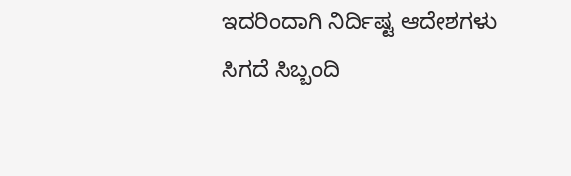ಇದರಿಂದಾಗಿ ನಿರ್ದಿಷ್ಟ ಆದೇಶಗಳು ಸಿಗದೆ ಸಿಬ್ಬಂದಿ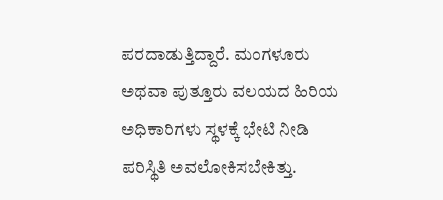ಪರದಾಡುತ್ತಿದ್ದಾರೆ. ಮಂಗಳೂರು ಅಥವಾ ಪುತ್ತೂರು ವಲಯದ ಹಿರಿಯ ಅಧಿಕಾರಿಗಳು ಸ್ಥಳಕ್ಕೆ ಭೇಟಿ ನೀಡಿ ಪರಿಸ್ಥಿತಿ ಅವಲೋಕಿಸಬೇಕಿತ್ತು.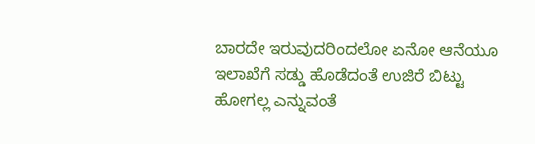ಬಾರದೇ ಇರುವುದರಿಂದಲೋ ಏನೋ ಆನೆಯೂ ಇಲಾಖೆಗೆ ಸಡ್ಡು ಹೊಡೆದಂತೆ ಉಜಿರೆ ಬಿಟ್ಟು ಹೋಗಲ್ಲ ಎನ್ನುವಂತೆ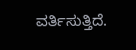ವರ್ತಿಸುತ್ತಿದೆ.